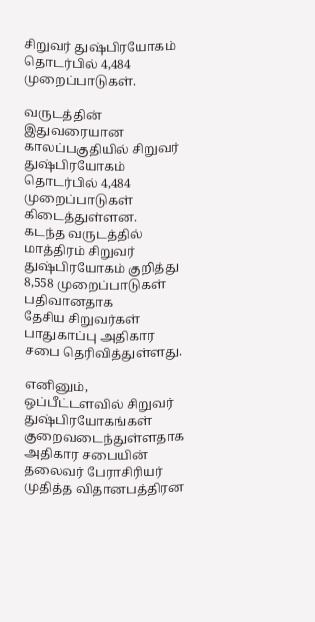சிறுவர் துஷ்பிரயோகம் தொடர்பில் 4,484 முறைப்பாடுகள்.

வருடத்தின் இதுவரையான காலப்பகுதியில் சிறுவர் துஷ்பிரயோகம் தொடர்பில் 4,484 முறைப்பாடுகள் கிடைத்துள்ளன.
கடந்த வருடத்தில் மாத்திரம் சிறுவர் துஷ்பிரயோகம் குறித்து 8,558 முறைப்பாடுகள் பதிவானதாக
தேசிய சிறுவர்கள் பாதுகாப்பு அதிகார சபை தெரிவித்துள்ளது.

எனினும், ஒப்பீட்டளவில் சிறுவர் துஷ்பிரயோகங்கள் குறைவடைந்துள்ளதாக அதிகார சபையின் தலைவர் பேராசிரியர் முதித்த விதானபத்திரன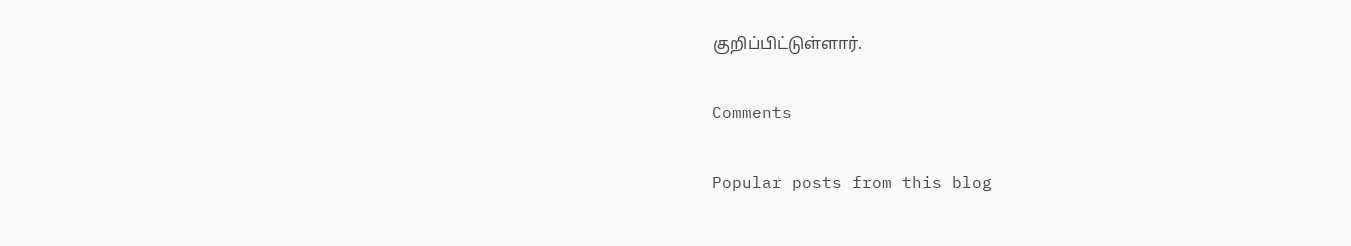குறிப்பிட்டுள்ளார்.

Comments

Popular posts from this blog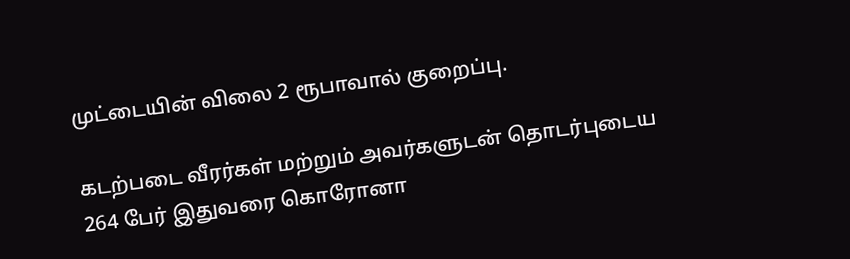முட்டையின் விலை 2 ரூபாவால் குறைப்பு.

கடற்படை வீரர்கள் மற்றும் அவர்களுடன் தொடர்புடைய 264 பேர் இதுவரை கொரோனா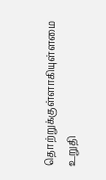தொற்றுக்குள்ளாகியுள்ளமை உறுதி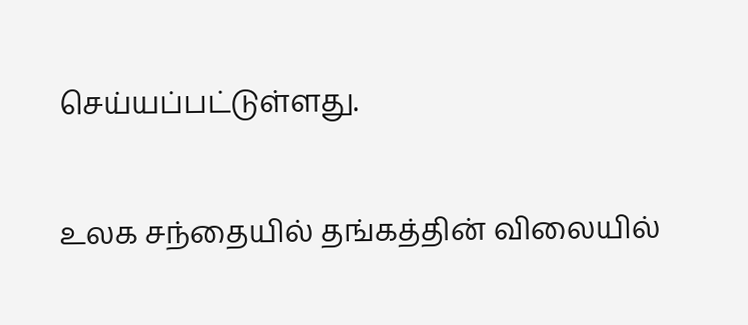செய்யப்பட்டுள்ளது.

உலக சந்தையில் தங்கத்தின் விலையில்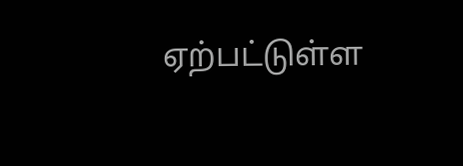ஏற்பட்டுள்ள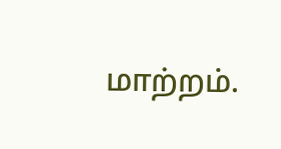மாற்றம்.